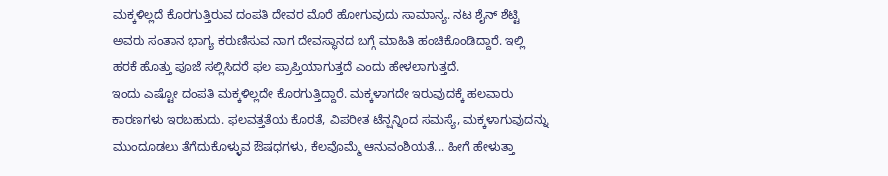ಮಕ್ಕಳಿಲ್ಲದೆ ಕೊರಗುತ್ತಿರುವ ದಂಪತಿ ದೇವರ ಮೊರೆ ಹೋಗುವುದು ಸಾಮಾನ್ಯ. ನಟ ಶೈನ್ ಶೆಟ್ಟಿ ಅವರು ಸಂತಾನ ಭಾಗ್ಯ ಕರುಣಿಸುವ ನಾಗ ದೇವಸ್ಥಾನದ ಬಗ್ಗೆ ಮಾಹಿತಿ ಹಂಚಿಕೊಂಡಿದ್ದಾರೆ. ಇಲ್ಲಿ ಹರಕೆ ಹೊತ್ತು ಪೂಜೆ ಸಲ್ಲಿಸಿದರೆ ಫಲ ಪ್ರಾಪ್ತಿಯಾಗುತ್ತದೆ ಎಂದು ಹೇಳಲಾಗುತ್ತದೆ.
ಇಂದು ಎಷ್ಟೋ ದಂಪತಿ ಮಕ್ಕಳಿಲ್ಲದೇ ಕೊರಗುತ್ತಿದ್ದಾರೆ. ಮಕ್ಕಳಾಗದೇ ಇರುವುದಕ್ಕೆ ಹಲವಾರು ಕಾರಣಗಳು ಇರಬಹುದು. ಫಲವತ್ತತೆಯ ಕೊರತೆ, ವಿಪರೀತ ಟೆನ್ಷನ್ನಿಂದ ಸಮಸ್ಯೆ, ಮಕ್ಕಳಾಗುವುದನ್ನು ಮುಂದೂಡಲು ತೆಗೆದುಕೊಳ್ಳುವ ಔಷಧಗಳು, ಕೆಲವೊಮ್ಮೆ ಆನುವಂಶಿಯತೆ... ಹೀಗೆ ಹೇಳುತ್ತಾ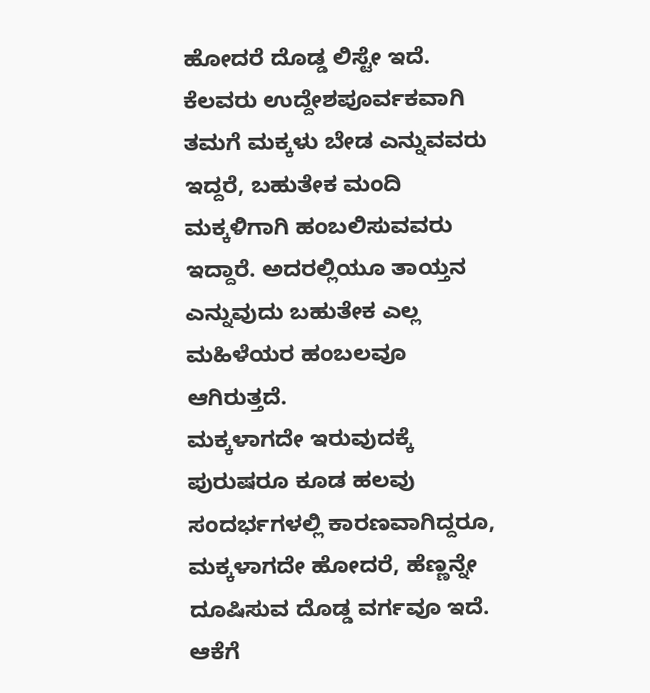ಹೋದರೆ ದೊಡ್ಡ ಲಿಸ್ಟೇ ಇದೆ. ಕೆಲವರು ಉದ್ದೇಶಪೂರ್ವಕವಾಗಿ ತಮಗೆ ಮಕ್ಕಳು ಬೇಡ ಎನ್ನುವವರು ಇದ್ದರೆ, ಬಹುತೇಕ ಮಂದಿ ಮಕ್ಕಳಿಗಾಗಿ ಹಂಬಲಿಸುವವರು ಇದ್ದಾರೆ. ಅದರಲ್ಲಿಯೂ ತಾಯ್ತನ ಎನ್ನುವುದು ಬಹುತೇಕ ಎಲ್ಲ ಮಹಿಳೆಯರ ಹಂಬಲವೂ ಆಗಿರುತ್ತದೆ.
ಮಕ್ಕಳಾಗದೇ ಇರುವುದಕ್ಕೆ ಪುರುಷರೂ ಕೂಡ ಹಲವು ಸಂದರ್ಭಗಳಲ್ಲಿ ಕಾರಣವಾಗಿದ್ದರೂ, ಮಕ್ಕಳಾಗದೇ ಹೋದರೆ, ಹೆಣ್ಣನ್ನೇ ದೂಷಿಸುವ ದೊಡ್ಡ ವರ್ಗವೂ ಇದೆ. ಆಕೆಗೆ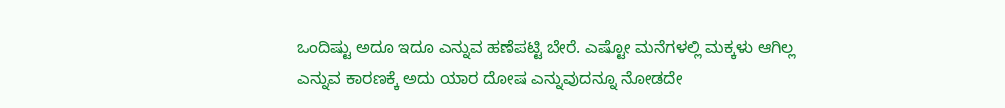ಒಂದಿಷ್ಟು ಅದೂ ಇದೂ ಎನ್ನುವ ಹಣೆಪಟ್ಟಿ ಬೇರೆ. ಎಷ್ಟೋ ಮನೆಗಳಲ್ಲಿ ಮಕ್ಕಳು ಆಗಿಲ್ಲ ಎನ್ನುವ ಕಾರಣಕ್ಕೆ ಅದು ಯಾರ ದೋಷ ಎನ್ನುವುದನ್ನೂ ನೋಡದೇ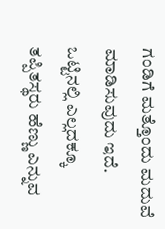ಗಂಡಿಗೆ ಮತ್ತೊಂದು ಮದುವೆ ಮಾಡಿಸುವುದು ಇದೆ. ಒಟ್ಟಿನಲ್ಲಿ ಎಲ್ಲದಕ್ಕೂ ತಪ್ಪಿತಸ್ಥರು ಹೆಣ್ಣು ಎನ್ನುವ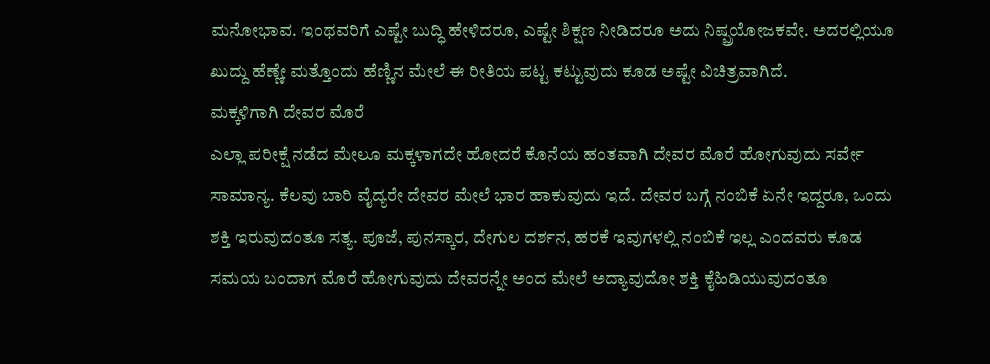ಮನೋಭಾವ. ಇಂಥವರಿಗೆ ಎಷ್ಟೇ ಬುದ್ಧಿ ಹೇಳಿದರೂ, ಎಷ್ಟೇ ಶಿಕ್ಷಣ ನೀಡಿದರೂ ಅದು ನಿಷ್ಪ್ರಯೋಜಕವೇ. ಅದರಲ್ಲಿಯೂ ಖುದ್ದು ಹೆಣ್ಣೇ ಮತ್ತೊಂದು ಹೆಣ್ಣಿನ ಮೇಲೆ ಈ ರೀತಿಯ ಪಟ್ಟ ಕಟ್ಟುವುದು ಕೂಡ ಅಷ್ಟೇ ವಿಚಿತ್ರವಾಗಿದೆ.
ಮಕ್ಕಳಿಗಾಗಿ ದೇವರ ಮೊರೆ
ಎಲ್ಲಾ ಪರೀಕ್ಷೆ ನಡೆದ ಮೇಲೂ ಮಕ್ಕಳಾಗದೇ ಹೋದರೆ ಕೊನೆಯ ಹಂತವಾಗಿ ದೇವರ ಮೊರೆ ಹೋಗುವುದು ಸರ್ವೇ ಸಾಮಾನ್ಯ. ಕೆಲವು ಬಾರಿ ವೈದ್ಯರೇ ದೇವರ ಮೇಲೆ ಭಾರ ಹಾಕುವುದು ಇದೆ. ದೇವರ ಬಗ್ಗೆ ನಂಬಿಕೆ ಏನೇ ಇದ್ದರೂ, ಒಂದು ಶಕ್ತಿ ಇರುವುದಂತೂ ಸತ್ಯ. ಪೂಜೆ, ಪುನಸ್ಕಾರ, ದೇಗುಲ ದರ್ಶನ, ಹರಕೆ ಇವುಗಳಲ್ಲಿ ನಂಬಿಕೆ ಇಲ್ಲ ಎಂದವರು ಕೂಡ ಸಮಯ ಬಂದಾಗ ಮೊರೆ ಹೋಗುವುದು ದೇವರನ್ನೇ ಅಂದ ಮೇಲೆ ಅದ್ಯಾವುದೋ ಶಕ್ತಿ ಕೈಹಿಡಿಯುವುದಂತೂ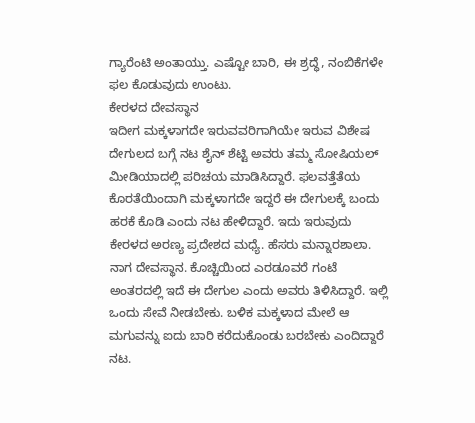ಗ್ಯಾರೆಂಟಿ ಅಂತಾಯ್ತು. ಎಷ್ಟೋ ಬಾರಿ, ಈ ಶ್ರದ್ಧೆ, ನಂಬಿಕೆಗಳೇ ಫಲ ಕೊಡುವುದು ಉಂಟು.
ಕೇರಳದ ದೇವಸ್ಥಾನ
ಇದೀಗ ಮಕ್ಕಳಾಗದೇ ಇರುವವರಿಗಾಗಿಯೇ ಇರುವ ವಿಶೇಷ ದೇಗುಲದ ಬಗ್ಗೆ ನಟ ಶೈನ್ ಶೆಟ್ಟಿ ಅವರು ತಮ್ಮ ಸೋಷಿಯಲ್ ಮೀಡಿಯಾದಲ್ಲಿ ಪರಿಚಯ ಮಾಡಿಸಿದ್ದಾರೆ. ಫಲವತ್ತೆತೆಯ ಕೊರತೆಯಿಂದಾಗಿ ಮಕ್ಕಳಾಗದೇ ಇದ್ದರೆ ಈ ದೇಗುಲಕ್ಕೆ ಬಂದು ಹರಕೆ ಕೊಡಿ ಎಂದು ನಟ ಹೇಳಿದ್ದಾರೆ. ಇದು ಇರುವುದು ಕೇರಳದ ಅರಣ್ಯ ಪ್ರದೇಶದ ಮಧ್ಯೆ. ಹೆಸರು ಮನ್ನಾರಶಾಲಾ. ನಾಗ ದೇವಸ್ಥಾನ. ಕೊಚ್ಚಿಯಿಂದ ಎರಡೂವರೆ ಗಂಟೆ ಅಂತರದಲ್ಲಿ ಇದೆ ಈ ದೇಗುಲ ಎಂದು ಅವರು ತಿಳಿಸಿದ್ದಾರೆ. ಇಲ್ಲಿ ಒಂದು ಸೇವೆ ನೀಡಬೇಕು. ಬಳಿಕ ಮಕ್ಕಳಾದ ಮೇಲೆ ಆ ಮಗುವನ್ನು ಐದು ಬಾರಿ ಕರೆದುಕೊಂಡು ಬರಬೇಕು ಎಂದಿದ್ದಾರೆ ನಟ.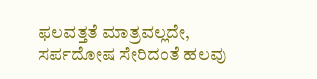ಫಲವತ್ತತೆ ಮಾತ್ರವಲ್ಲದೇ, ಸರ್ಪದೋಷ ಸೇರಿದಂತೆ ಹಲವು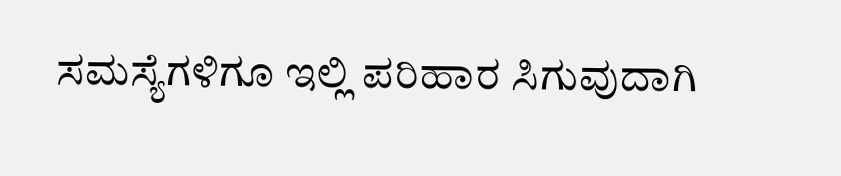ಸಮಸ್ಯೆಗಳಿಗೂ ಇಲ್ಲಿ ಪರಿಹಾರ ಸಿಗುವುದಾಗಿ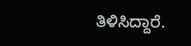ತಿಳಿಸಿದ್ದಾರೆ.